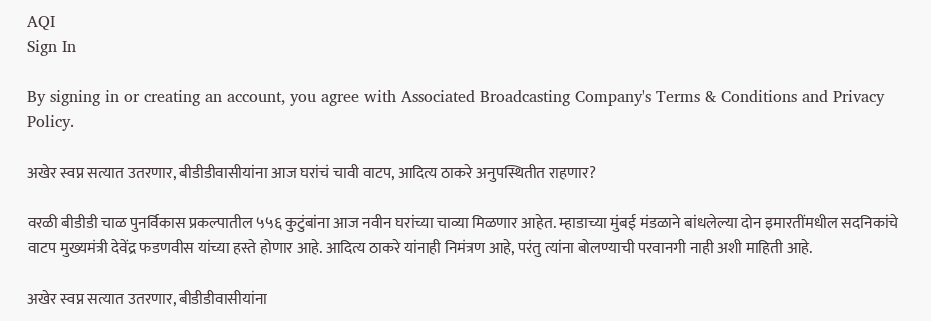AQI
Sign In

By signing in or creating an account, you agree with Associated Broadcasting Company's Terms & Conditions and Privacy Policy.

अखेर स्वप्न सत्यात उतरणार, बीडीडीवासीयांना आज घरांचं चावी वाटप, आदित्य ठाकरे अनुपस्थितीत राहणार?

वरळी बीडीडी चाळ पुनर्विकास प्रकल्पातील ५५६ कुटुंबांना आज नवीन घरांच्या चाव्या मिळणार आहेत. म्हाडाच्या मुंबई मंडळाने बांधलेल्या दोन इमारतींमधील सदनिकांचे वाटप मुख्यमंत्री देवेंद्र फडणवीस यांच्या हस्ते होणार आहे. आदित्य ठाकरे यांनाही निमंत्रण आहे, परंतु त्यांना बोलण्याची परवानगी नाही अशी माहिती आहे.

अखेर स्वप्न सत्यात उतरणार, बीडीडीवासीयांना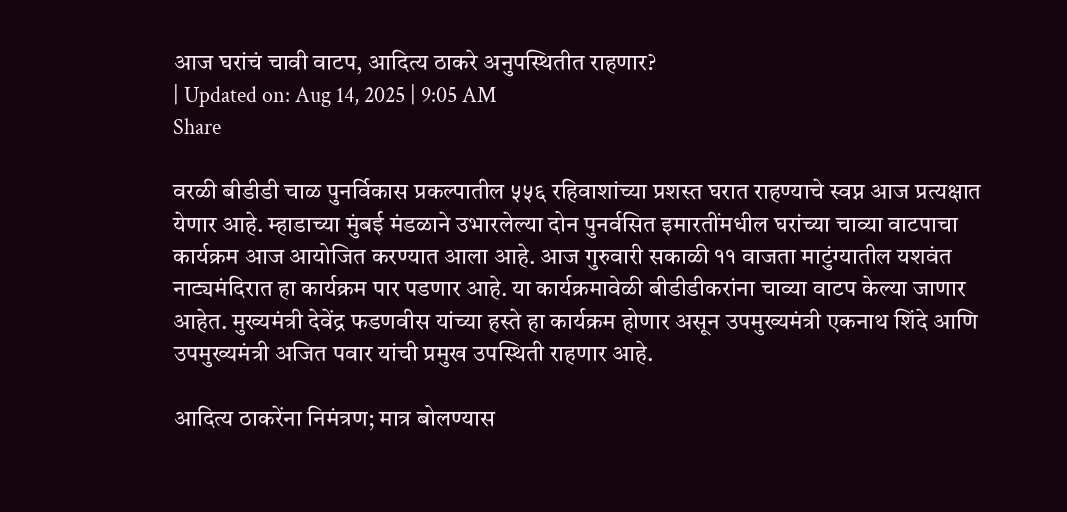आज घरांचं चावी वाटप, आदित्य ठाकरे अनुपस्थितीत राहणार?
| Updated on: Aug 14, 2025 | 9:05 AM
Share

वरळी बीडीडी चाळ पुनर्विकास प्रकल्पातील ५५६ रहिवाशांच्या प्रशस्त घरात राहण्याचे स्वप्न आज प्रत्यक्षात येणार आहे. म्हाडाच्या मुंबई मंडळाने उभारलेल्या दोन पुनर्वसित इमारतींमधील घरांच्या चाव्या वाटपाचा कार्यक्रम आज आयोजित करण्यात आला आहे. आज गुरुवारी सकाळी ११ वाजता माटुंग्यातील यशवंत नाट्यमंदिरात हा कार्यक्रम पार पडणार आहे. या कार्यक्रमावेळी बीडीडीकरांना चाव्या वाटप केल्या जाणार आहेत. मुख्यमंत्री देवेंद्र फडणवीस यांच्या हस्ते हा कार्यक्रम होणार असून उपमुख्यमंत्री एकनाथ शिंदे आणि उपमुख्यमंत्री अजित पवार यांची प्रमुख उपस्थिती राहणार आहे.

आदित्य ठाकरेंना निमंत्रण; मात्र बोलण्यास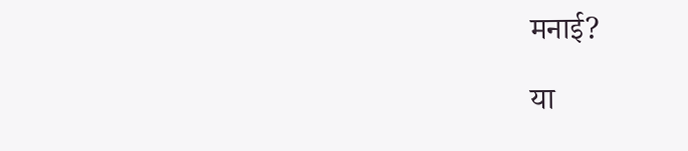मनाई?

या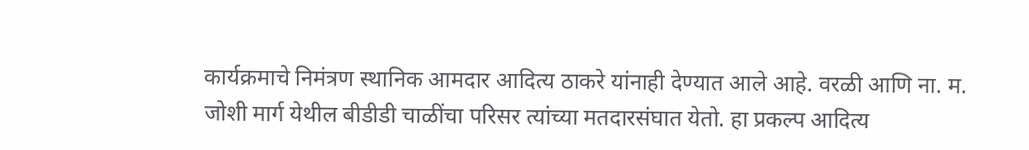कार्यक्रमाचे निमंत्रण स्थानिक आमदार आदित्य ठाकरे यांनाही देण्यात आले आहे. वरळी आणि ना. म. जोशी मार्ग येथील बीडीडी चाळींचा परिसर त्यांच्या मतदारसंघात येतो. हा प्रकल्प आदित्य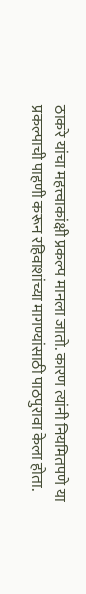ठाकरे यांचा महत्त्वाकांक्षी प्रकल्प मानला जातो. कारण त्यांनी नियमितपणे या प्रकल्पाची पाहणी करून रहिवाशांच्या मागण्यांसाठी पाठपुरावा केला होता.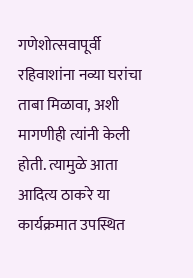गणेशोत्सवापूर्वी रहिवाशांना नव्या घरांचा ताबा मिळावा, अशी मागणीही त्यांनी केली होती. त्यामुळे आता आदित्य ठाकरे या कार्यक्रमात उपस्थित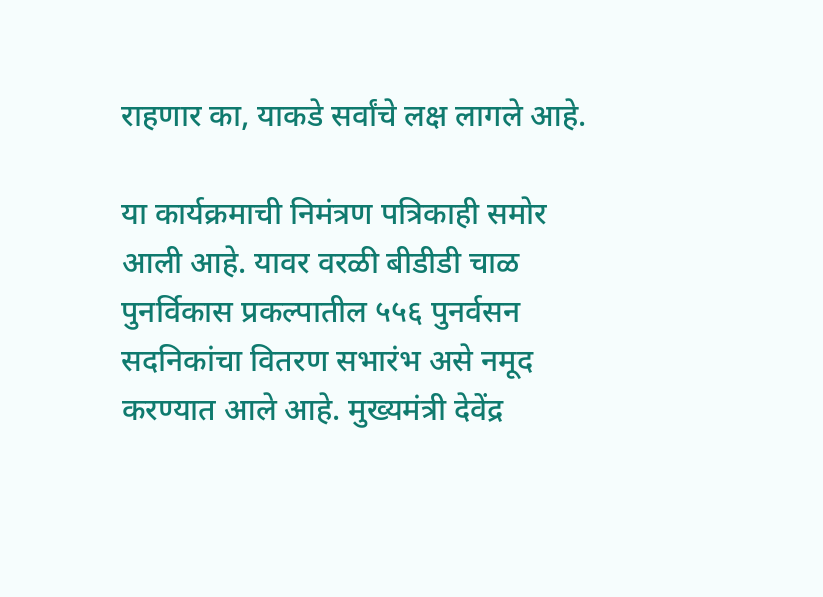राहणार का, याकडे सर्वांचे लक्ष लागले आहे.

या कार्यक्रमाची निमंत्रण पत्रिकाही समोर आली आहे. यावर वरळी बीडीडी चाळ पुनर्विकास प्रकल्पातील ५५६ पुनर्वसन सदनिकांचा वितरण सभारंभ असे नमूद करण्यात आले आहे. मुख्यमंत्री देवेंद्र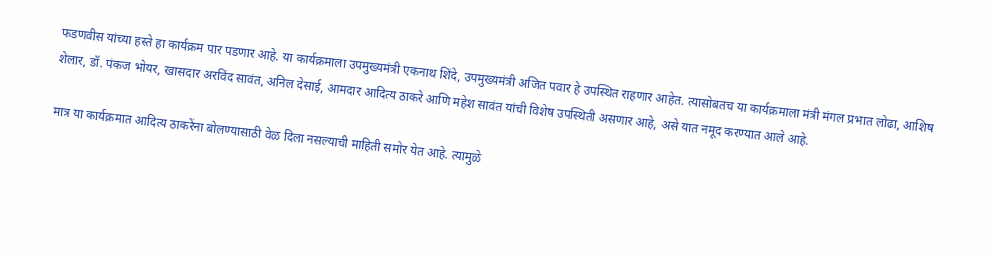फडणवीस यांच्या हस्ते हा कार्यक्रम पार पडणार आहे. या कार्यक्रमाला उपमुख्यमंत्री एकनाथ शिंदे, उपमुख्यमंत्री अजित पवार हे उपस्थित राहणार आहेत. त्यासोबतच या कार्यक्रमाला मंत्री मंगल प्रभात लोढा, आशिष शेलार, डॉ. पंकज भोयर, खासदार अरविंद सावंत, अनिल देसाई, आमदार आदित्य ठाकरे आणि महेश सावंत यांची विशेष उपस्थिती असणार आहे, असे यात नमूद करण्यात आले आहे.

मात्र या कार्यक्रमात आदित्य ठाकरेंना बोलण्यासाठी वेळ दिला नसल्याची माहिती समोर येत आहे. त्यामुळे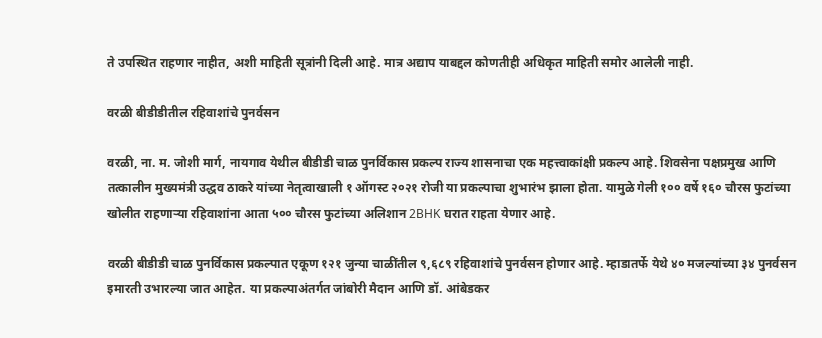ते उपस्थित राहणार नाहीत, अशी माहिती सूत्रांनी दिली आहे. मात्र अद्याप याबद्दल कोणतीही अधिकृत माहिती समोर आलेली नाही.

वरळी बीडीडीतील रहिवाशांचे पुनर्वसन

वरळी, ना. म. जोशी मार्ग, नायगाव येथील बीडीडी चाळ पुनर्विकास प्रकल्प राज्य शासनाचा एक महत्त्वाकांक्षी प्रकल्प आहे. शिवसेना पक्षप्रमुख आणि तत्कालीन मुख्यमंत्री उद्धव ठाकरे यांच्या नेतृत्वाखाली १ ऑगस्ट २०२१ रोजी या प्रकल्पाचा शुभारंभ झाला होता. यामुळे गेली १०० वर्षे १६० चौरस फुटांच्या खोलीत राहणाऱ्या रहिवाशांना आता ५०० चौरस फुटांच्या अलिशान 2BHK घरात राहता येणार आहे.

वरळी बीडीडी चाळ पुनर्विकास प्रकल्पात एकूण १२१ जुन्या चाळींतील ९,६८९ रहिवाशांचे पुनर्वसन होणार आहे. म्हाडातर्फे येथे ४० मजल्यांच्या ३४ पुनर्वसन इमारती उभारल्या जात आहेत. या प्रकल्पाअंतर्गत जांबोरी मैदान आणि डॉ. आंबेडकर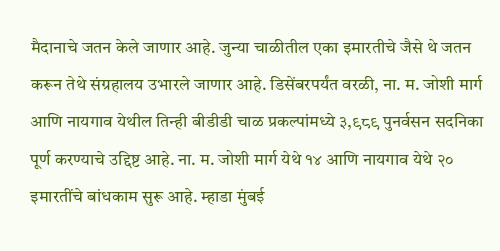मैदानाचे जतन केले जाणार आहे. जुन्या चाळीतील एका इमारतीचे जैसे थे जतन करून तेथे संग्रहालय उभारले जाणार आहे. डिसेंबरपर्यंत वरळी, ना. म. जोशी मार्ग आणि नायगाव येथील तिन्ही बीडीडी चाळ प्रकल्पांमध्ये ३,९८९ पुनर्वसन सदनिका पूर्ण करण्याचे उद्दिष्ट आहे. ना. म. जोशी मार्ग येथे १४ आणि नायगाव येथे २० इमारतींचे बांधकाम सुरू आहे. म्हाडा मुंबई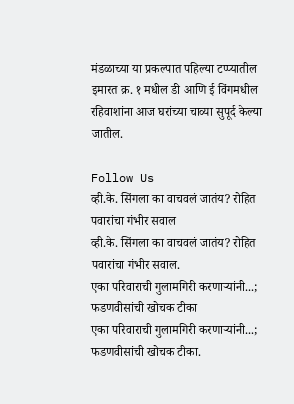मंडळाच्या या प्रकल्पात पहिल्या टप्प्यातील इमारत क्र. १ मधील डी आणि ई विंगमधील रहिवाशांना आज घरांच्या चाव्या सुपूर्द केल्या जातील.

Follow Us
व्ही.के. सिंगला का वाचवलं जातंय? रोहित पवारांचा गंभीर सवाल
व्ही.के. सिंगला का वाचवलं जातंय? रोहित पवारांचा गंभीर सवाल.
एका परिवाराची गुलामगिरी करणाऱ्यांनी...; फडणवीसांची खोचक टीका
एका परिवाराची गुलामगिरी करणाऱ्यांनी...; फडणवीसांची खोचक टीका.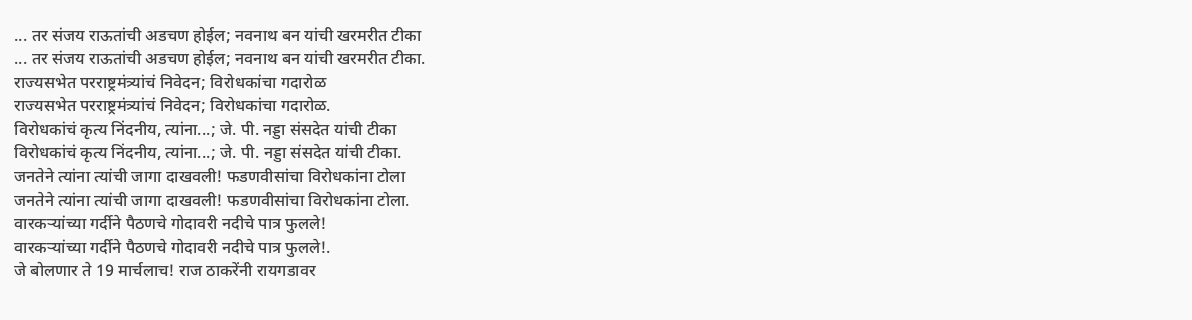... तर संजय राऊतांची अडचण होईल; नवनाथ बन यांची खरमरीत टीका
... तर संजय राऊतांची अडचण होईल; नवनाथ बन यांची खरमरीत टीका.
राज्यसभेत परराष्ट्रमंत्र्यांचं निवेदन; विरोधकांचा गदारोळ
राज्यसभेत परराष्ट्रमंत्र्यांचं निवेदन; विरोधकांचा गदारोळ.
विरोधकांचं कृत्य निंदनीय, त्यांना...; जे. पी. नड्डा संसदेत यांची टीका
विरोधकांचं कृत्य निंदनीय, त्यांना...; जे. पी. नड्डा संसदेत यांची टीका.
जनतेने त्यांना त्यांची जागा दाखवली! फडणवीसांचा विरोधकांना टोला
जनतेने त्यांना त्यांची जागा दाखवली! फडणवीसांचा विरोधकांना टोला.
वारकऱ्यांच्या गर्दीने पैठणचे गोदावरी नदीचे पात्र फुलले!
वारकऱ्यांच्या गर्दीने पैठणचे गोदावरी नदीचे पात्र फुलले!.
जे बोलणार ते 19 मार्चलाच! राज ठाकरेंनी रायगडावर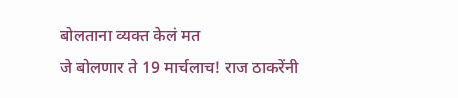बोलताना व्यक्त केलं मत
जे बोलणार ते 19 मार्चलाच! राज ठाकरेंनी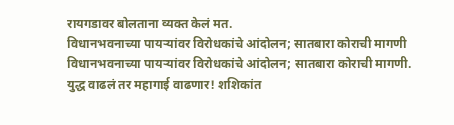रायगडावर बोलताना व्यक्त केलं मत.
विधानभवनाच्या पायऱ्यांवर विरोधकांचे आंदोलन; सातबारा कोराची मागणी
विधानभवनाच्या पायऱ्यांवर विरोधकांचे आंदोलन; सातबारा कोराची मागणी.
युद्ध वाढलं तर महागाई वाढणार! शशिकांत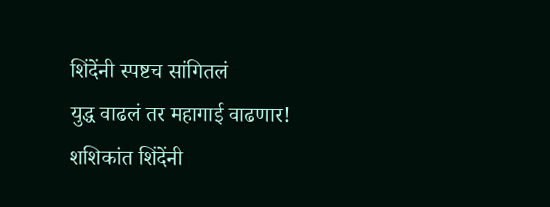शिंदेंनी स्पष्टच सांगितलं
युद्ध वाढलं तर महागाई वाढणार! शशिकांत शिंदेंनी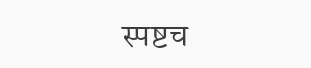स्पष्टच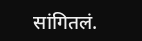सांगितलं.